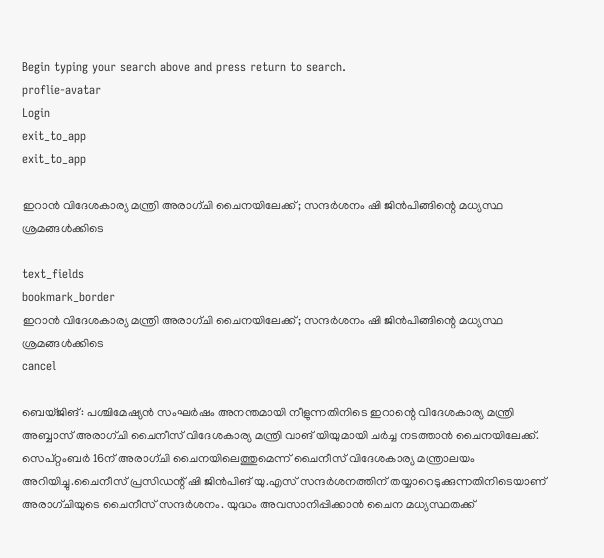Begin typing your search above and press return to search.
proflie-avatar
Login
exit_to_app
exit_to_app

ഇറാൻ വിദേശകാര്യ മന്ത്രി അരാഗ്ചി ചൈനയിലേക്ക്; സന്ദർശനം ഷി ജിൻപിങ്ങിന്റെ മധ്യസ്ഥ ശ്രമങ്ങൾക്കിടെ

text_fields
bookmark_border
ഇറാൻ വിദേശകാര്യ മന്ത്രി അരാഗ്ചി ചൈനയിലേക്ക്; സന്ദർശനം ഷി ജിൻപിങ്ങിന്റെ മധ്യസ്ഥ ശ്രമങ്ങൾക്കിടെ
cancel

ബെയ്ജിങ്: പശ്ചിമേഷ്യൻ സംഘർഷം അനന്തമായി നീളുന്നതിനിടെ ഇറാന്റെ വിദേശകാര്യ മന്ത്രി അബ്ബാസ് അരാഗ്ചി ചൈനീസ് വിദേശകാര്യ മന്ത്രി വാങ് യിയുമായി ചർച്ച നടത്താൻ ചൈനയിലേക്ക്. സെപ്റ്റംബർ 16ന് അരാഗ്ചി ചൈനയിലെത്തുമെന്ന് ചൈനീസ് വിദേശകാര്യ മന്ത്രാലയം അറിയിച്ചു.ചൈനീസ് പ്രസിഡന്റ് ഷി ജിൻപിങ് യു.എസ് സന്ദർശനത്തിന് തയ്യാറെടുക്കുന്നതിനിടെയാണ് അരാഗ്ചിയുടെ ചൈനീസ് സന്ദർശനം. യുദ്ധം അവസാനിപ്പിക്കാൻ ചൈന മധ്യസ്ഥതക്ക്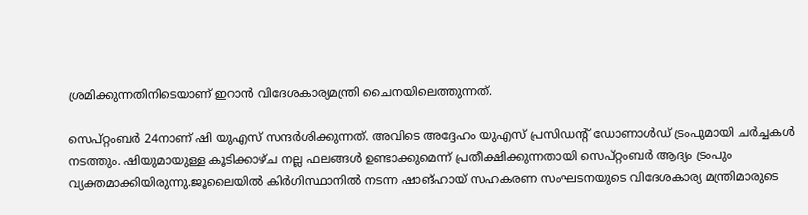ശ്രമിക്കുന്നതിനിടെയാണ് ഇറാൻ വിദേശകാര്യമന്ത്രി ചൈനയിലെത്തുന്നത്.

സെപ്റ്റംബർ 24നാണ് ഷി യുഎസ് സന്ദർശിക്കുന്നത്. അവിടെ അദ്ദേഹം യുഎസ് പ്രസിഡന്റ് ഡോണാൾഡ് ട്രംപുമായി ചർച്ചകൾ നടത്തും. ഷിയുമായുള്ള കൂടിക്കാഴ്ച നല്ല ഫലങ്ങൾ ഉണ്ടാക്കുമെന്ന് പ്രതീക്ഷിക്കുന്നതായി സെപ്റ്റംബർ ആദ്യം ട്രംപും വ്യക്തമാക്കിയിരുന്നു.ജൂലൈയിൽ കിർഗിസ്ഥാനിൽ നടന്ന ഷാങ്ഹായ് സഹകരണ സംഘടനയുടെ വിദേശകാര്യ മന്ത്രിമാരുടെ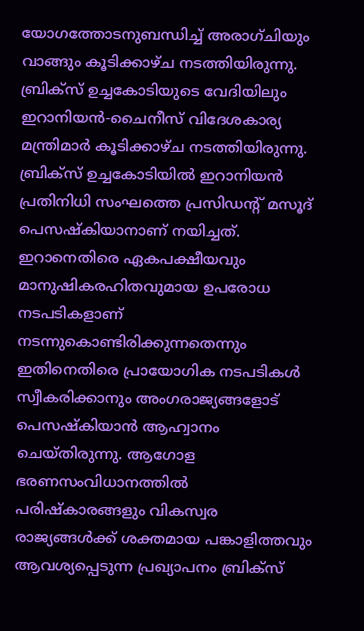യോഗത്തോടനുബന്ധിച്ച് അരാഗ്ചിയും വാങ്ങും കൂടിക്കാഴ്ച നടത്തിയിരുന്നു. ബ്രിക്‌സ് ഉച്ചകോടിയുടെ വേദിയിലും ഇറാനിയൻ-ചൈനീസ് വിദേശകാര്യ മന്ത്രിമാർ കൂടിക്കാഴ്ച നടത്തിയിരുന്നു. ബ്രിക്സ് ഉച്ചകോടിയിൽ ഇറാനിയൻ പ്രതിനിധി സംഘത്തെ പ്രസിഡന്റ് മസൂദ് പെസഷ്കിയാനാണ് നയിച്ചത്. ഇറാനെതിരെ ഏകപക്ഷീയവും മാനുഷികരഹിതവുമായ ഉപരോധ നടപടികളാണ് നടന്നുകൊണ്ടിരിക്കുന്നതെന്നും ഇതിനെതിരെ പ്രായോഗിക നടപടികൾ സ്വീകരിക്കാനും അംഗരാജ്യങ്ങളോട് പെസഷ്കിയാൻ ആഹ്വാനം ചെയ്തിരുന്നു. ആഗോള ഭരണസംവിധാനത്തിൽ പരിഷ്കാരങ്ങളും വികസ്വര രാജ്യങ്ങൾക്ക് ശക്തമായ പങ്കാളിത്തവും ആവശ്യപ്പെടുന്ന പ്രഖ്യാപനം ബ്രിക്സ്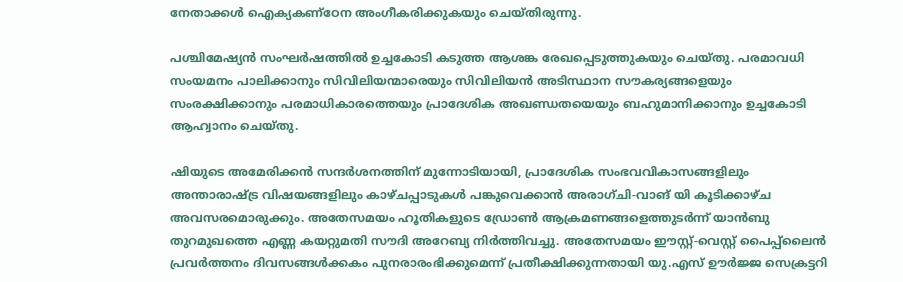നേതാക്കൾ ഐക്യകണ്ഠേന അംഗീകരിക്കുകയും ചെയ്തിരുന്നു.

പശ്ചിമേഷ്യൻ സംഘർഷത്തിൽ ഉച്ചകോടി കടുത്ത ആശങ്ക രേഖപ്പെടുത്തുകയും ചെയ്തു. പരമാവധി സംയമനം പാലിക്കാനും സിവിലിയന്മാരെയും സിവിലിയൻ അടിസ്ഥാന സൗകര്യങ്ങളെയും സംരക്ഷിക്കാനും പരമാധികാരത്തെയും പ്രാദേശിക അഖണ്ഡതയെയും ബഹുമാനിക്കാനും ഉച്ചകോടി ആഹ്വാനം ചെയ്തു.

ഷിയുടെ അമേരിക്കൻ സന്ദർശനത്തിന് മുന്നോടിയായി, പ്രാദേശിക സംഭവവികാസങ്ങളിലും അന്താരാഷ്ട്ര വിഷയങ്ങളിലും കാഴ്ചപ്പാടുകൾ പങ്കുവെക്കാൻ അരാഗ്ചി-വാങ് യി കൂടിക്കാഴ്ച അവസരമൊരുക്കും. അതേസമയം ഹൂതികളുടെ ഡ്രോൺ ആക്രമണങ്ങളെത്തുടർന്ന് യാൻബു തുറമുഖത്തെ എണ്ണ കയറ്റുമതി സൗദി അറേബ്യ നിർത്തിവച്ചു. അതേസമയം ഈസ്റ്റ്-വെസ്റ്റ് പൈപ്പ്‌ലൈൻ പ്രവർത്തനം ദിവസങ്ങൾക്കകം പുനരാരംഭിക്കുമെന്ന് പ്രതീക്ഷിക്കുന്നതായി യു.എസ് ഊർജ്ജ സെക്രട്ടറി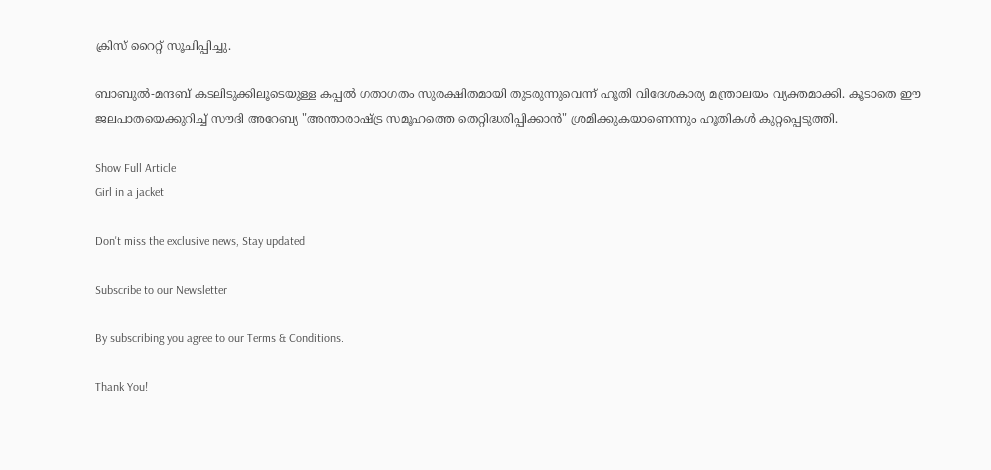ക്രിസ് റൈറ്റ് സൂചിപ്പിച്ചു.

ബാബുൽ-മന്ദബ് കടലിടുക്കിലൂടെയുള്ള കപ്പൽ ഗതാഗതം സുരക്ഷിതമായി തുടരുന്നുവെന്ന് ഹൂതി വിദേശകാര്യ മന്ത്രാലയം വ്യക്തമാക്കി. കൂടാതെ ഈ ജലപാതയെക്കുറിച്ച് സൗദി അറേബ്യ "അന്താരാഷ്ട്ര സമൂഹത്തെ തെറ്റിദ്ധരിപ്പിക്കാൻ" ശ്രമിക്കുകയാണെന്നും ഹൂതികൾ കുറ്റപ്പെടുത്തി.

Show Full Article
Girl in a jacket

Don't miss the exclusive news, Stay updated

Subscribe to our Newsletter

By subscribing you agree to our Terms & Conditions.

Thank You!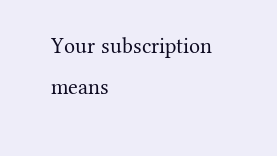Your subscription means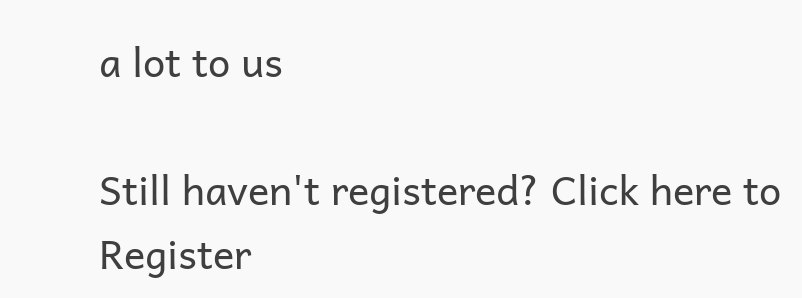a lot to us

Still haven't registered? Click here to Register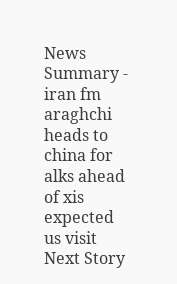News Summary - iran fm araghchi heads to china for alks ahead of xis expected us visit
Next Story